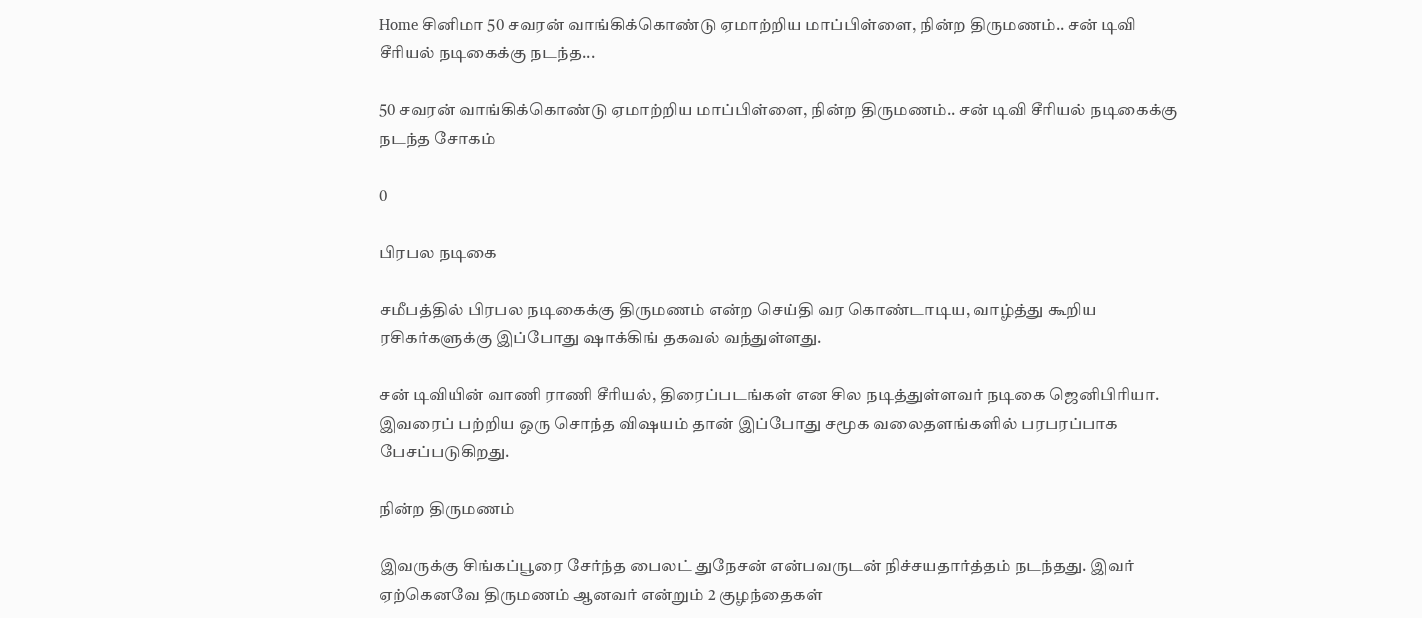Home சினிமா 50 சவரன் வாங்கிக்கொண்டு ஏமாற்றிய மாப்பிள்ளை, நின்ற திருமணம்.. சன் டிவி சீரியல் நடிகைக்கு நடந்த...

50 சவரன் வாங்கிக்கொண்டு ஏமாற்றிய மாப்பிள்ளை, நின்ற திருமணம்.. சன் டிவி சீரியல் நடிகைக்கு நடந்த சோகம்

0

பிரபல நடிகை

சமீபத்தில் பிரபல நடிகைக்கு திருமணம் என்ற செய்தி வர கொண்டாடிய, வாழ்த்து கூறிய ரசிகர்களுக்கு இப்போது ஷாக்கிங் தகவல் வந்துள்ளது.

சன் டிவியின் வாணி ராணி சீரியல், திரைப்படங்கள் என சில நடித்துள்ளவர் நடிகை ஜெனிபிரியா. இவரைப் பற்றிய ஒரு சொந்த விஷயம் தான் இப்போது சமூக வலைதளங்களில் பரபரப்பாக பேசப்படுகிறது.

நின்ற திருமணம்

இவருக்கு சிங்கப்பூரை சேர்ந்த பைலட் துநேசன் என்பவருடன் நிச்சயதார்த்தம் நடந்தது. இவர் ஏற்கெனவே திருமணம் ஆனவர் என்றும் 2 குழந்தைகள்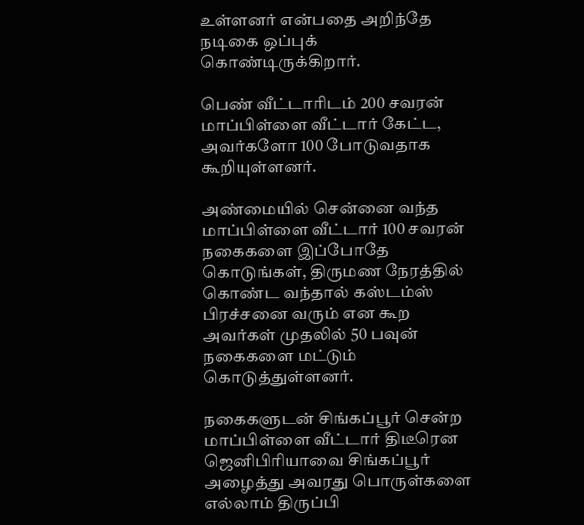உள்ளனர் என்பதை அறிந்தே நடிகை ஒப்புக் கொண்டிருக்கிறார்.

பெண் வீட்டாரிடம் 200 சவரன் மாப்பிள்ளை வீட்டார் கேட்ட, அவர்களோ 100 போடுவதாக கூறியுள்ளனர்.

அண்மையில் சென்னை வந்த மாப்பிள்ளை வீட்டார் 100 சவரன் நகைகளை இப்போதே கொடுங்கள், திருமண நேரத்தில் கொண்ட வந்தால் கஸ்டம்ஸ் பிரச்சனை வரும் என கூற அவர்கள் முதலில் 50 பவுன் நகைகளை மட்டும் கொடுத்துள்ளனர்.

நகைகளுடன் சிங்கப்பூர் சென்ற மாப்பிள்ளை வீட்டார் திடீரென ஜெனிபிரியாவை சிங்கப்பூர் அழைத்து அவரது பொருள்களை எல்லாம் திருப்பி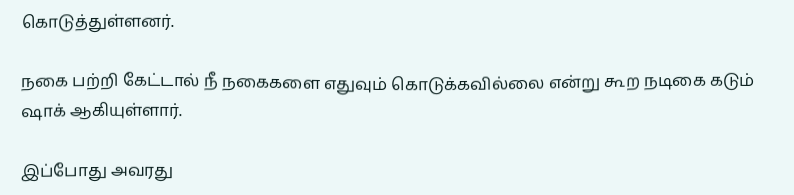கொடுத்துள்ளனர்.

நகை பற்றி கேட்டால் நீ நகைகளை எதுவும் கொடுக்கவில்லை என்று கூற நடிகை கடும் ஷாக் ஆகியுள்ளார்.

இப்போது அவரது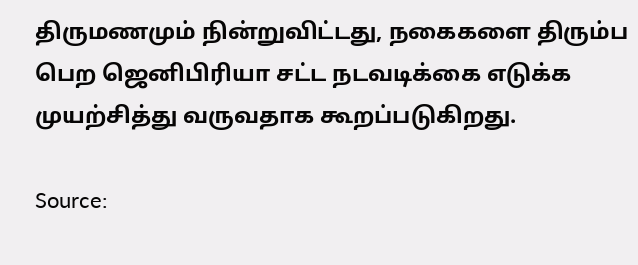திருமணமும் நின்றுவிட்டது, நகைகளை திரும்ப பெற ஜெனிபிரியா சட்ட நடவடிக்கை எடுக்க முயற்சித்து வருவதாக கூறப்படுகிறது.

Source: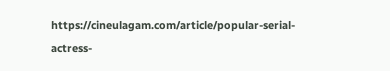https://cineulagam.com/article/popular-serial-actress-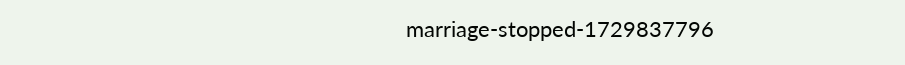marriage-stopped-1729837796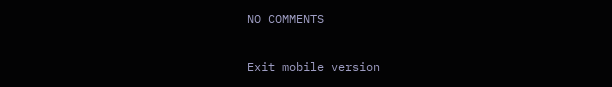NO COMMENTS

Exit mobile version